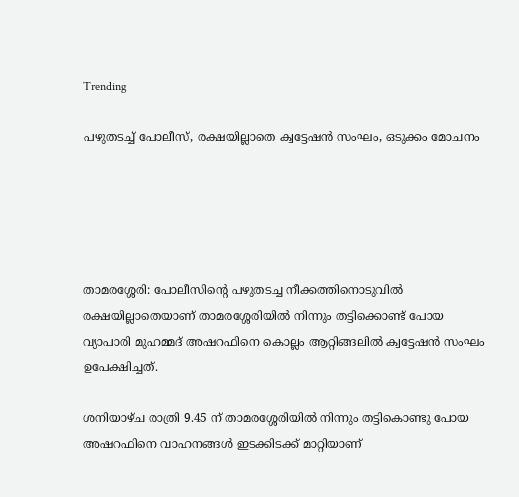Trending

പഴുതടച്ച് പോലീസ്, രക്ഷയില്ലാതെ ക്വട്ടേഷൻ സംഘം, ഒടുക്കം മോചനം





താമരശ്ശേരി: പോലീസിൻ്റെ പഴുതടച്ച നീക്കത്തിനൊടുവിൽ രക്ഷയില്ലാതെയാണ് താമരശ്ശേരിയിൽ നിന്നും തട്ടിക്കൊണ്ട് പോയ വ്യാപാരി മുഹമ്മദ് അഷറഫിനെ കൊല്ലം ആറ്റിങ്ങലിൽ ക്വട്ടേഷൻ സംഘം ഉപേക്ഷിച്ചത്.

ശനിയാഴ്ച രാത്രി 9.45 ന് താമരശ്ശേരിയിൽ നിന്നും തട്ടികൊണ്ടു പോയ അഷറഫിനെ വാഹനങ്ങൾ ഇടക്കിടക്ക് മാറ്റിയാണ്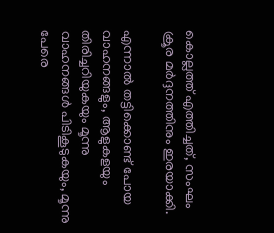കൊല്ലത്ത് എത്തിച്ചത്, സംഘം ക്രൂര മർദ്ദനത്തിനും ഇരയാക്കി.

എന്നാൽ തട്ടിക്കൊണ്ട് പോയ വാഹനങ്ങളും, ആളുകളയും തിരിച്ചറിയുകയും മൂന്നു വാഹനങ്ങൾ പിടികൂടുകയും, മൂന്നു പേരെ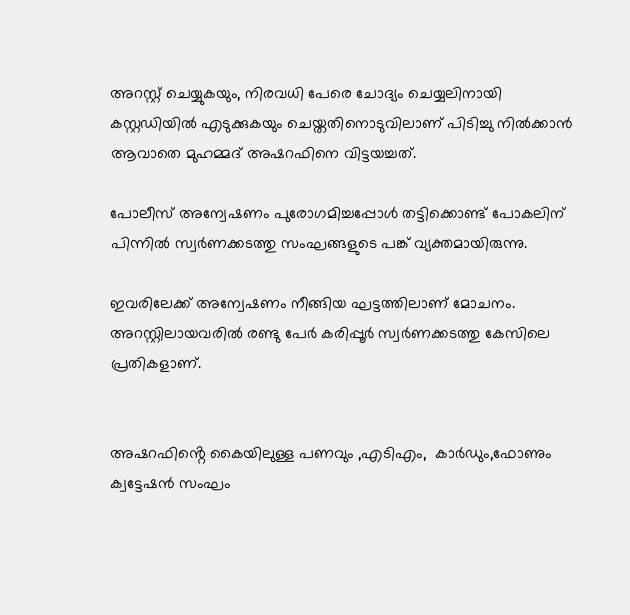അറസ്റ്റ് ചെയ്യുകയും, നിരവധി പേരെ ചോദ്യം ചെയ്യലിനായി കസ്റ്റഡിയിൽ എടുക്കുകയും ചെയ്തതിനൊടുവിലാണ് പിടിച്ചു നിൽക്കാൻ ആവാതെ മുഹമ്മദ് അഷറഫിനെ വിട്ടയച്ചത്.

പോലീസ് അന്വേഷണം പുരോഗമിച്ചപ്പോൾ തട്ടിക്കൊണ്ട് പോകലിന് പിന്നിൽ സ്വർണക്കടത്തു സംഘങ്ങളുടെ പങ്ക് വ്യക്തമായിരുന്നു.

ഇവരിലേക്ക് അന്വേഷണം നീങ്ങിയ ഘട്ടത്തിലാണ് മോചനം. അറസ്റ്റിലായവരിൽ രണ്ടു പേർ കരിപ്പൂർ സ്വർണക്കടത്തു കേസിലെ പ്രതികളാണ്.


അഷറഫിൻ്റെ കൈയിലുള്ള പണവും ,എടിഎം,  കാർഡും,ഫോണും ക്വട്ടേഷൻ സംഘം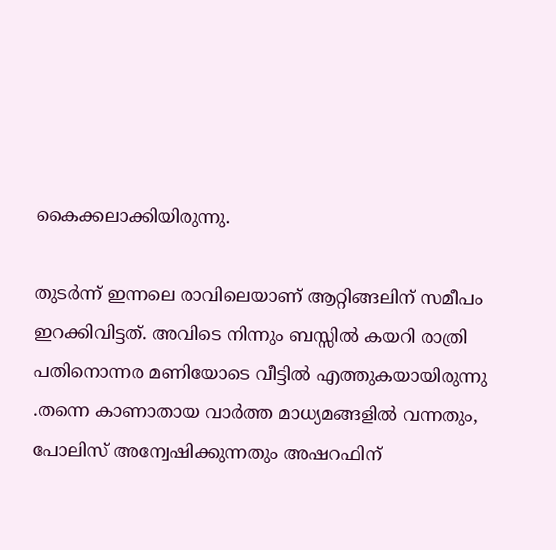കൈക്കലാക്കിയിരുന്നു.

തുടർന്ന് ഇന്നലെ രാവിലെയാണ് ആറ്റിങ്ങലിന് സമീപം ഇറക്കിവിട്ടത്. അവിടെ നിന്നും ബസ്സിൽ കയറി രാത്രി പതിനൊന്നര മണിയോടെ വീട്ടിൽ എത്തുകയായിരുന്നു .തന്നെ കാണാതായ വാർത്ത മാധ്യമങ്ങളിൽ വന്നതും, പോലിസ് അന്വേഷിക്കുന്നതും അഷറഫിന്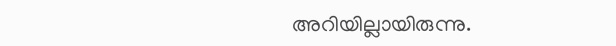അറിയില്ലായിരുന്നു.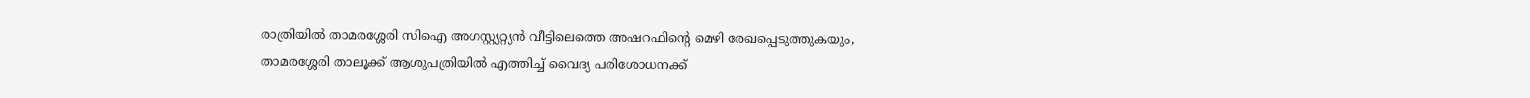രാത്രിയിൽ താമരശ്ശേരി സിഐ അഗസ്റ്റ്യറ്റ്യൻ വീട്ടിലെത്തെ അഷറഫിൻ്റെ മെഴി രേഖപ്പെടുത്തുകയും, താമരശ്ശേരി താലൂക്ക് ആശുപത്രിയിൽ എത്തിച്ച് വൈദ്യ പരിശോധനക്ക്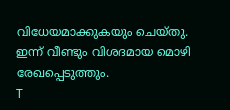വിധേയമാക്കുകയും ചെയ്തു. ഇന്ന് വീണ്ടും വിശദമായ മൊഴി രേഖപ്പെടുത്തും.
T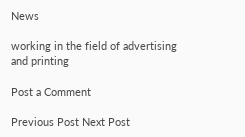News

working in the field of advertising and printing

Post a Comment

Previous Post Next Post